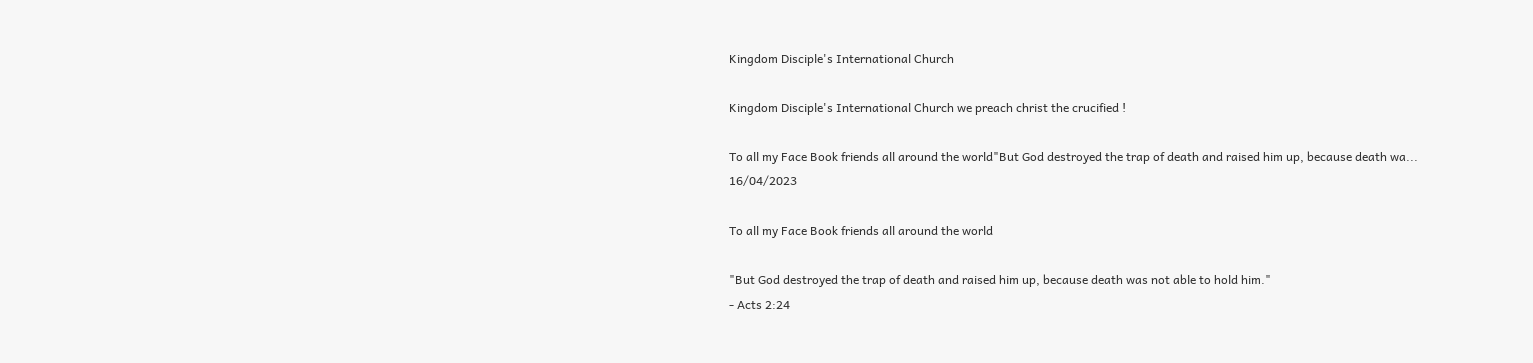Kingdom Disciple's International Church

Kingdom Disciple's International Church we preach christ the crucified !

To all my Face Book friends all around the world"But God destroyed the trap of death and raised him up, because death wa...
16/04/2023

To all my Face Book friends all around the world

"But God destroyed the trap of death and raised him up, because death was not able to hold him."
- Acts 2:24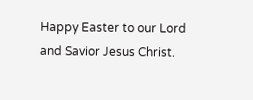Happy Easter to our Lord and Savior Jesus Christ.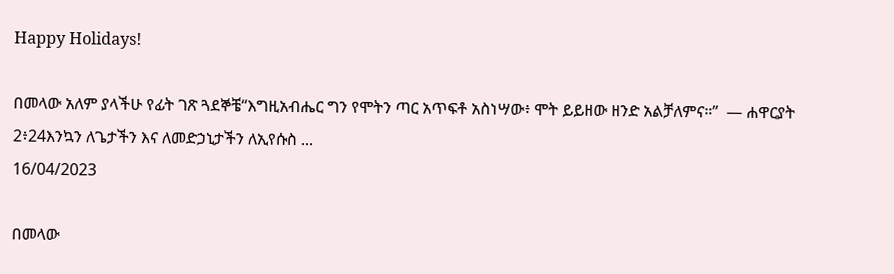Happy Holidays!

በመላው አለም ያላችሁ የፊት ገጽ ጓደኞቼ“እግዚአብሔር ግን የሞትን ጣር አጥፍቶ አስነሣው፥ ሞት ይይዘው ዘንድ አልቻለምና።”  — ሐዋርያት 2፥24እንኳን ለጌታችን እና ለመድኃኒታችን ለኢየሱስ ...
16/04/2023

በመላው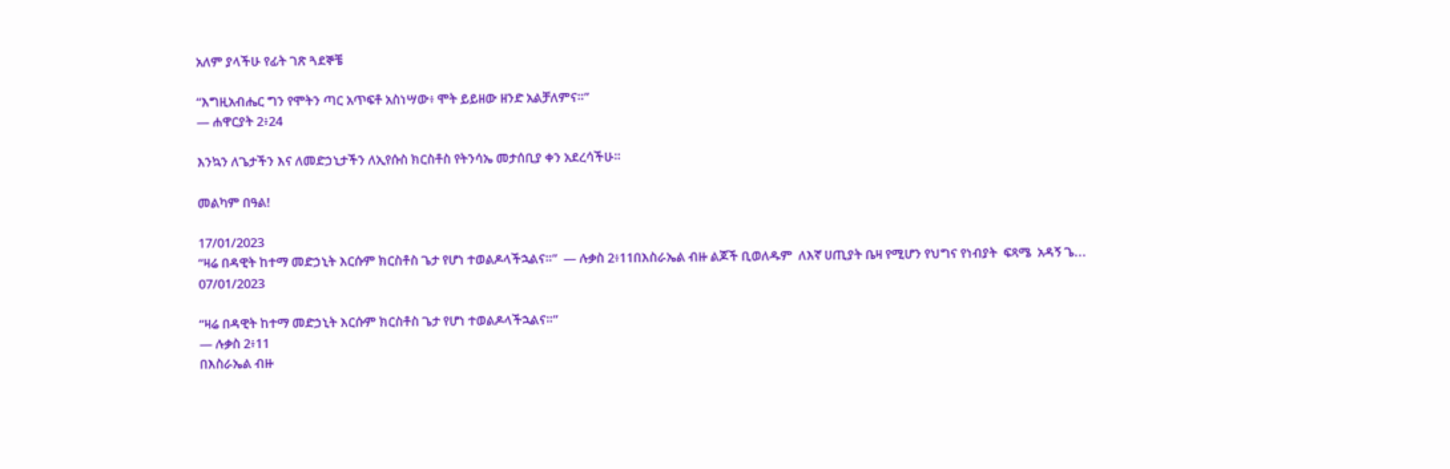አለም ያላችሁ የፊት ገጽ ጓደኞቼ

“እግዚአብሔር ግን የሞትን ጣር አጥፍቶ አስነሣው፥ ሞት ይይዘው ዘንድ አልቻለምና።”
— ሐዋርያት 2፥24

እንኳን ለጌታችን እና ለመድኃኒታችን ለኢየሱስ ክርስቶስ የትንሳኤ መታሰቢያ ቀን አደረሳችሁ።

መልካም በዓል!

17/01/2023
“ዛሬ በዳዊት ከተማ መድኃኒት እርሱም ክርስቶስ ጌታ የሆነ ተወልዶላችኋልና።”  — ሉቃስ 2፥11በእስራኤል ብዙ ልጆች ቢወለዱም  ለእኛ ሀጢያት ቤዛ የሚሆን የህግና የነብያት  ፍጻሜ  አዳኝ ጌ...
07/01/2023

“ዛሬ በዳዊት ከተማ መድኃኒት እርሱም ክርስቶስ ጌታ የሆነ ተወልዶላችኋልና።”
— ሉቃስ 2፥11
በእስራኤል ብዙ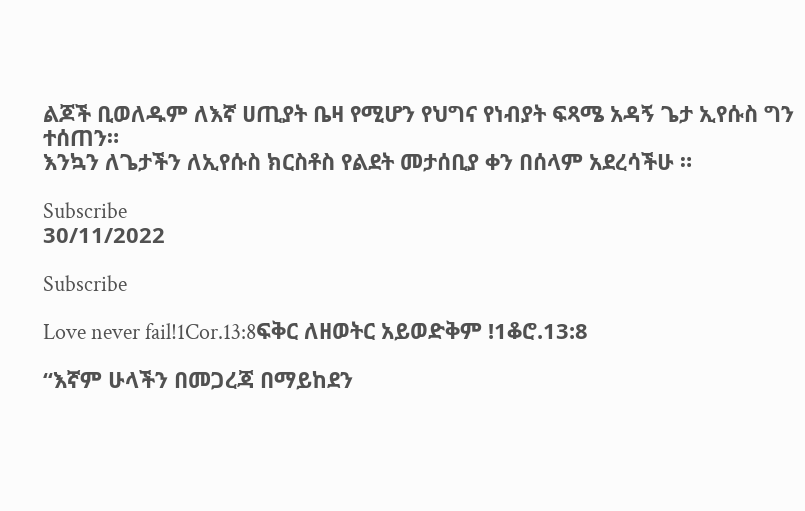ልጆች ቢወለዱም ለእኛ ሀጢያት ቤዛ የሚሆን የህግና የነብያት ፍጻሜ አዳኝ ጌታ ኢየሱስ ግን ተሰጠን።
እንኳን ለጌታችን ለኢየሱስ ክርስቶስ የልደት መታሰቢያ ቀን በሰላም አደረሳችሁ ።

Subscribe
30/11/2022

Subscribe

Love never fail!1Cor.13:8ፍቅር ለዘወትር አይወድቅም !1ቆሮ.13:8

“እኛም ሁላችን በመጋረጃ በማይከደን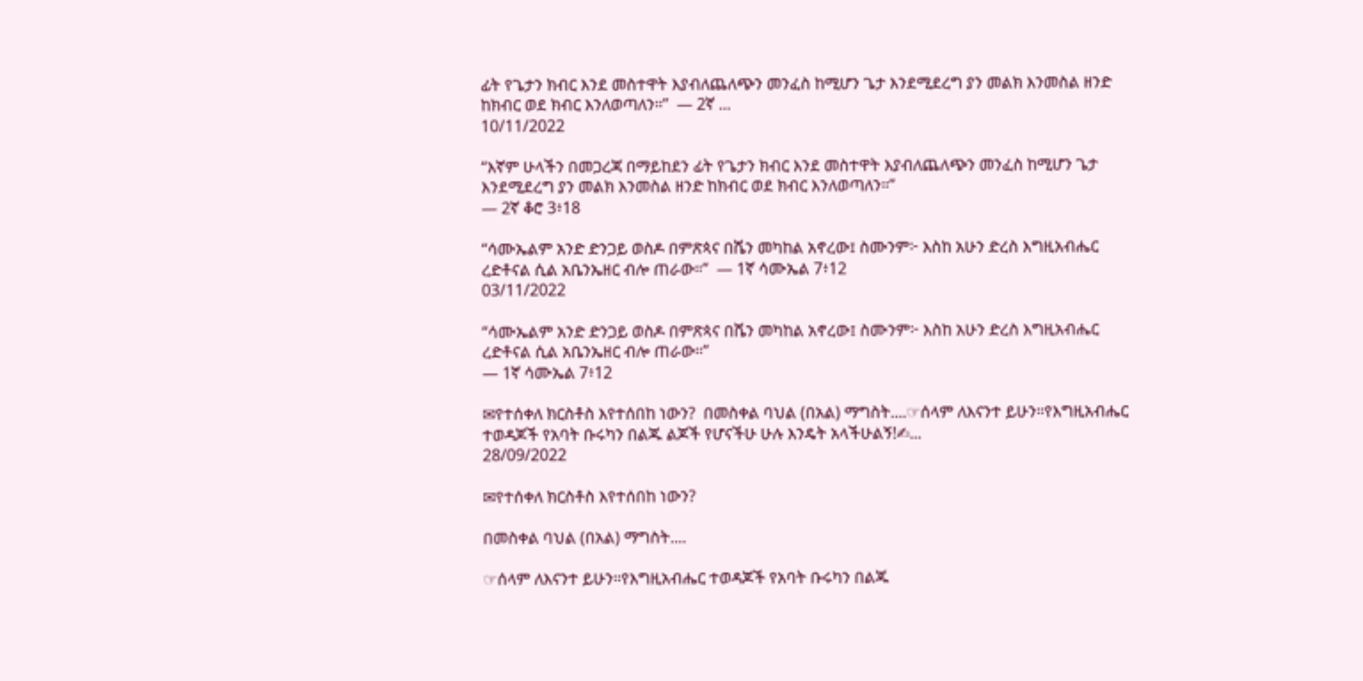ፊት የጌታን ክብር እንደ መስተዋት እያብለጨለጭን መንፈስ ከሚሆን ጌታ እንደሚደረግ ያን መልክ እንመስል ዘንድ ከክብር ወደ ክብር እንለወጣለን።”  — 2ኛ ...
10/11/2022

“እኛም ሁላችን በመጋረጃ በማይከደን ፊት የጌታን ክብር እንደ መስተዋት እያብለጨለጭን መንፈስ ከሚሆን ጌታ እንደሚደረግ ያን መልክ እንመስል ዘንድ ከክብር ወደ ክብር እንለወጣለን።”
— 2ኛ ቆሮ 3፥18

“ሳሙኤልም አንድ ድንጋይ ወስዶ በምጽጳና በሼን መካከል አኖረው፤ ስሙንም፦ እስከ አሁን ድረስ እግዚአብሔር ረድቶናል ሲል አቤንኤዘር ብሎ ጠራው።”  — 1ኛ ሳሙኤል 7፥12
03/11/2022

“ሳሙኤልም አንድ ድንጋይ ወስዶ በምጽጳና በሼን መካከል አኖረው፤ ስሙንም፦ እስከ አሁን ድረስ እግዚአብሔር ረድቶናል ሲል አቤንኤዘር ብሎ ጠራው።”
— 1ኛ ሳሙኤል 7፥12

✉የተሰቀለ ክርስቶስ እየተሰበከ ነውን?  በመስቀል ባህል (በአል) ማግስት....☞ሰላም ለእናንተ ይሁን።የእግዚአብሔር ተወዳጆች የአባት ቡሩካን በልጁ ልጆች የሆናችሁ ሁሉ እንዴት አላችሁልኝ!✍...
28/09/2022

✉የተሰቀለ ክርስቶስ እየተሰበከ ነውን?

በመስቀል ባህል (በአል) ማግስት....

☞ሰላም ለእናንተ ይሁን።የእግዚአብሔር ተወዳጆች የአባት ቡሩካን በልጁ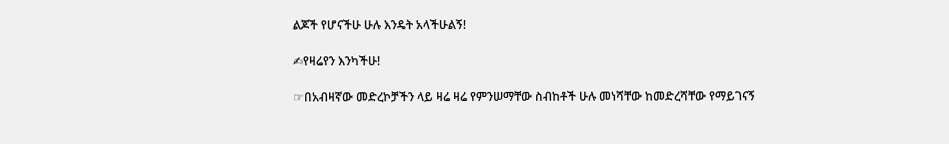ልጆች የሆናችሁ ሁሉ እንዴት አላችሁልኝ!

✍የዛሬየን እንካችሁ!

☞በአብዛኛው መድረኮቻችን ላይ ዛሬ ዛሬ የምንሠማቸው ስብከቶች ሁሉ መነሻቸው ከመድረሻቸው የማይገናኝ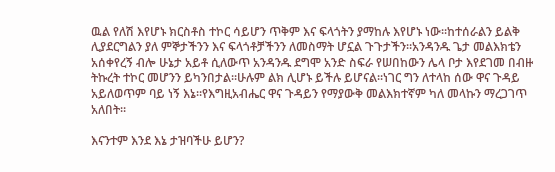ዉል የለሽ እየሆኑ ክርስቶስ ተኮር ሳይሆን ጥቅም እና ፍላጎትን ያማከሉ እየሆኑ ነው፡፡ከተሰራልን ይልቅ ሊያደርግልን ያለ ምኞታችንን እና ፍላጎቶቻችንን ለመስማት ሆኗል ጉጉታችን።አንዳንዱ ጌታ መልእክቴን አሰቀየረኝ ብሎ ሁኔታ አይቶ ሲለውጥ አንዳንዱ ደግሞ አንድ ስፍራ የሠበከውን ሌላ ቦታ እየደገመ በብዙ ትኩረት ተኮር መሆንን ይካንበታል፡፡ሁሉም ልክ ሊሆኑ ይችሉ ይሆናል፡፡ነገር ግን ለተላከ ሰው ዋና ጉዳይ አይለወጥም ባይ ነኝ እኔ፡፡የእግዚአብሔር ዋና ጉዳይን የማያውቅ መልእክተኛም ካለ መላኩን ማረጋገጥ አለበት።

እናንተም እንደ እኔ ታዝባችሁ ይሆን?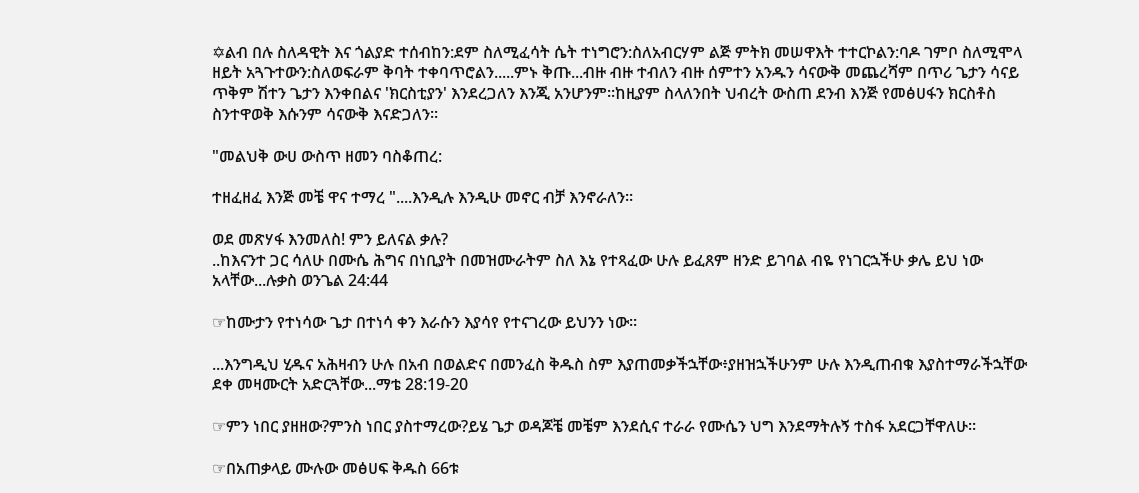✡ልብ በሉ ስለዳዊት እና ጎልያድ ተሰብከን:ደም ስለሚፈሳት ሴት ተነግሮን:ስለአብርሃም ልጅ ምትክ መሠዋእት ተተርኮልን:ባዶ ገምቦ ስለሚሞላ ዘይት አጓጉተውን:ስለወፍራም ቅባት ተቀባጥሮልን.....ምኑ ቅጡ...ብዙ ብዙ ተብለን ብዙ ሰምተን አንዱን ሳናውቅ መጨረሻም በጥሪ ጌታን ሳናይ ጥቅም ሽተን ጌታን እንቀበልና 'ክርስቲያን' እንደረጋለን እንጂ አንሆንም፡፡ከዚያም ስላለንበት ህብረት ውስጠ ደንብ እንጅ የመፅሀፋን ክርስቶስ ስንተዋወቅ እሱንም ሳናውቅ እናድጋለን፡፡

"መልህቅ ውሀ ውስጥ ዘመን ባስቆጠረ:

ተዘፈዘፈ እንጅ መቼ ዋና ተማረ "....እንዲሉ እንዲሁ መኖር ብቻ እንኖራለን።

ወደ መጽሃፋ እንመለስ! ምን ይለናል ቃሉ?
..ከእናንተ ጋር ሳለሁ በሙሴ ሕግና በነቢያት በመዝሙራትም ስለ እኔ የተጻፈው ሁሉ ይፈጸም ዘንድ ይገባል ብዬ የነገርኋችሁ ቃሌ ይህ ነው አላቸው...ሉቃስ ወንጌል 24:44

☞ከሙታን የተነሳው ጌታ በተነሳ ቀን እራሱን እያሳየ የተናገረው ይህንን ነው፡፡

...እንግዲህ ሂዱና አሕዛብን ሁሉ በአብ በወልድና በመንፈስ ቅዱስ ስም እያጠመቃችኋቸው፥ያዘዝኋችሁንም ሁሉ እንዲጠብቁ እያስተማራችኋቸው ደቀ መዛሙርት አድርጓቸው...ማቴ 28:19-20

☞ምን ነበር ያዘዘው?ምንስ ነበር ያስተማረው?ይሄ ጌታ ወዳጆቼ መቼም እንደሲና ተራራ የሙሴን ህግ እንደማትሉኝ ተስፋ አደርጋቸዋለሁ፡፡

☞በአጠቃላይ ሙሉው መፅሀፍ ቅዱስ 66ቱ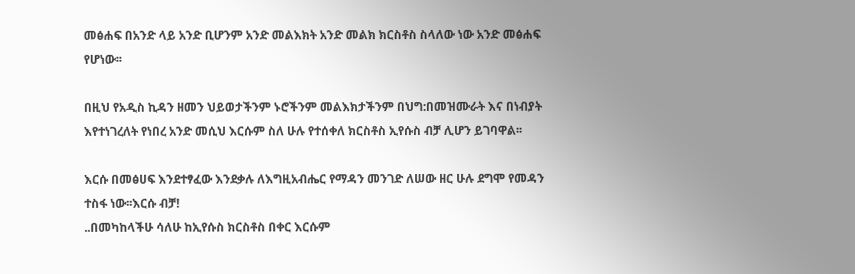መፅሐፍ በአንድ ላይ አንድ ቢሆንም አንድ መልእክት አንድ መልክ ክርስቶስ ስላለው ነው አንድ መፅሐፍ የሆነው፡፡

በዚህ የአዲስ ኪዳን ዘመን ህይወታችንም ኑሮችንም መልእክታችንም በህግ:በመዝሙራት እና በነብያት እየተነገረለት የነበረ አንድ መሲህ እርሱም ስለ ሁሉ የተሰቀለ ክርስቶስ ኢየሱስ ብቻ ሊሆን ይገባዋል፡፡

እርሱ በመፅሀፍ እንደተፃፈው እንደቃሉ ለእግዚአብሔር የማዳን መንገድ ለሠው ዘር ሁሉ ደግሞ የመዳን ተስፋ ነው፡፡እርሱ ብቻ!
..በመካከላችሁ ሳለሁ ከኢየሱስ ክርስቶስ በቀር እርሱም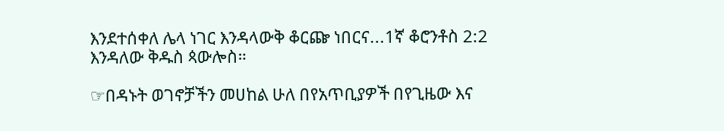እንደተሰቀለ ሌላ ነገር እንዳላውቅ ቆርጬ ነበርና...1ኛ ቆሮንቶስ 2:2 እንዳለው ቅዱስ ጳውሎስ።

☞በዳኑት ወገኖቻችን መሀከል ሁለ በየአጥቢያዎች በየጊዜው እና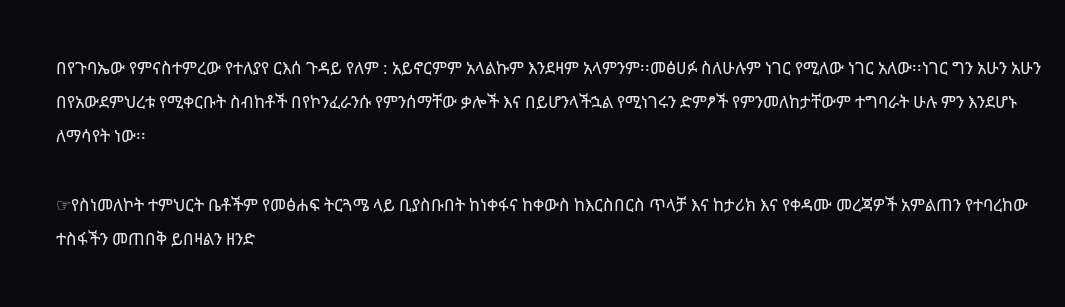በየጉባኤው የምናስተምረው የተለያየ ርእሰ ጉዳይ የለም : አይኖርምም አላልኩም እንደዛም አላምንም፡፡መፅሀፉ ስለሁሉም ነገር የሚለው ነገር አለው፡፡ነገር ግን አሁን አሁን በየአውደምህረቱ የሚቀርቡት ስብከቶች በየኮንፈራንሱ የምንሰማቸው ቃሎች እና በይሆንላችኋል የሚነገሩን ድምፆች የምንመለከታቸውም ተግባራት ሁሉ ምን እንደሆኑ ለማሳየት ነው፡፡

☞የስነመለኮት ተምህርት ቤቶችም የመፅሐፍ ትርጓሜ ላይ ቢያስቡበት ከነቀፋና ከቀውስ ከእርስበርስ ጥላቻ እና ከታሪክ እና የቀዳሙ መረጃዎች አምልጠን የተባረከው ተስፋችን መጠበቅ ይበዛልን ዘንድ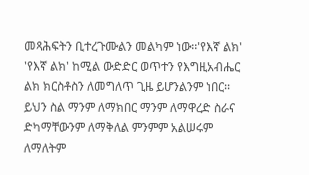መጻሕፍትን ቢተረጉሙልን መልካም ነው፡፡'የእኛ ልክ' 'የእኛ ልክ' ከሚል ውድድር ወጥተን የእግዚአብሔር ልክ ክርስቶስን ለመግለጥ ጊዜ ይሆንልንም ነበር፡፡ይህን ስል ማንም ለማክበር ማንም ለማዋረድ ስራና ድካማቸውንም ለማቅለል ምንምም አልሠሩም ለማለትም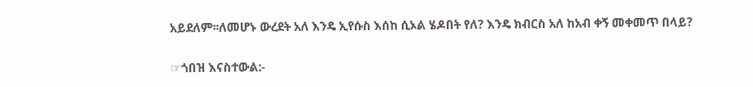አይደለም፡፡ለመሆኑ ውረደት አለ እንዴ ኢየሱስ እሰከ ሲኦል ሄዶበት የለ? እንዴ ክብርስ አለ ከአብ ቀኝ መቀመጥ በላይ?

☞ጎበዝ እናስተውል:-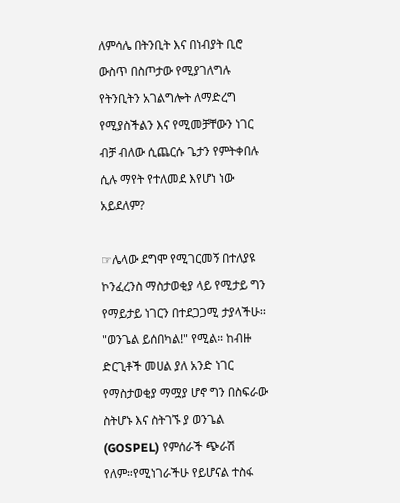ለምሳሌ በትንቢት እና በነብያት ቢሮ ውስጥ በስጦታው የሚያገለግሉ የትንቢትን አገልግሎት ለማድረግ የሚያስችልን እና የሚመቻቸውን ነገር ብቻ ብለው ሲጨርሱ ጌታን የምትቀበሉ ሲሉ ማየት የተለመደ እየሆነ ነው አይደለም?

☞ሌላው ደግሞ የሚገርመኝ በተለያዩ ኮንፈረንስ ማስታወቂያ ላይ የሚታይ ግን የማይታይ ነገርን በተደጋጋሚ ታያላችሁ፡፡"ወንጌል ይሰበካል!" የሚል። ከብዙ ድርጊቶች መሀል ያለ አንድ ነገር የማስታወቂያ ማሟያ ሆኖ ግን በስፍራው ስትሆኑ እና ስትገኙ ያ ወንጌል (GOSPEL) የምሰራች ጭራሽ የለም።የሚነገራችሁ የይሆናል ተስፋ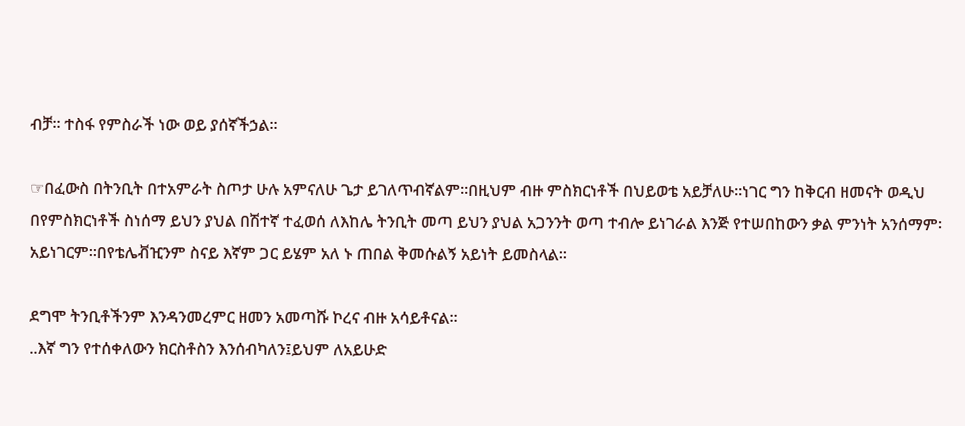ብቻ። ተስፋ የምስራች ነው ወይ ያሰኛችኃል፡፡

☞በፈውስ በትንቢት በተአምራት ስጦታ ሁሉ አምናለሁ ጌታ ይገለጥብኛልም፡፡በዚህም ብዙ ምስክርነቶች በህይወቴ አይቻለሁ፡፡ነገር ግን ከቅርብ ዘመናት ወዲህ በየምስክርነቶች ስነሰማ ይህን ያህል በሽተኛ ተፈወሰ ለእከሌ ትንቢት መጣ ይህን ያህል አጋንንት ወጣ ተብሎ ይነገራል እንጅ የተሠበከውን ቃል ምንነት አንሰማም፡አይነገርም፡፡በየቴሌቭዢንም ስናይ እኛም ጋር ይሄም አለ ኑ ጠበል ቅመሱልኝ አይነት ይመስላል፡፡

ደግሞ ትንቢቶችንም እንዳንመረምር ዘመን አመጣሹ ኮረና ብዙ አሳይቶናል።
..እኛ ግን የተሰቀለውን ክርስቶስን እንሰብካለን፤ይህም ለአይሁድ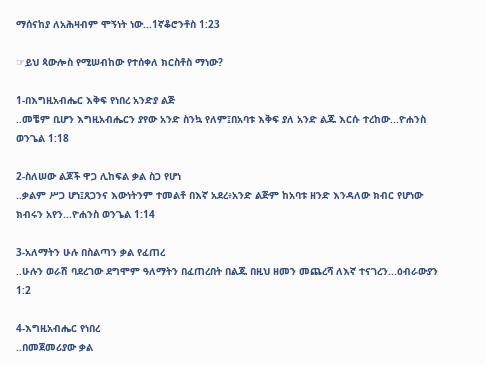ማሰናከያ ለአሕዛብም ሞኝነት ነው...1ኛቆሮንቶስ 1:23

☞ይህ ጳውሎስ የሚሠብከው የተሰቀለ ክርስቶስ ማነው?

1-በእግዚአብሔር እቅፍ የነበረ አንድያ ልጅ
..መቼም ቢሆን እግዚአብሔርን ያየው አንድ ስንኳ የለም፤በአባቱ እቅፍ ያለ አንድ ልጁ እርሱ ተረከው...ዮሐንስ ወንጌል 1:18

2-ስለሠው ልጆች ዋጋ ሊከፍል ቃል ስጋ የሆነ
..ቃልም ሥጋ ሆነ፤ጸጋንና እውነትንም ተመልቶ በእኛ አደረ፥አንድ ልጅም ከአባቱ ዘንድ እንዳለው ክብር የሆነው ክብሩን አየን...ዮሐንስ ወንጌል 1:14

3-አለማትን ሁሉ በስልጣን ቃል የፈጠረ
..ሁሉን ወራሽ ባደረገው ደግሞም ዓለማትን በፈጠረበት በልጁ በዚህ ዘመን መጨረሻ ለእኛ ተናገረን...ዕብራውያን 1:2

4-እግዚአብሔር የነበረ
..በመጀመሪያው ቃል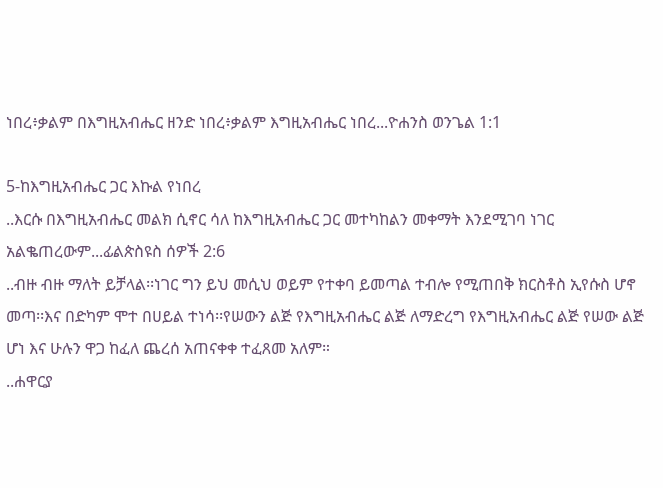ነበረ፥ቃልም በእግዚአብሔር ዘንድ ነበረ፥ቃልም እግዚአብሔር ነበረ...ዮሐንስ ወንጌል 1:1

5-ከእግዚአብሔር ጋር እኩል የነበረ
..እርሱ በእግዚአብሔር መልክ ሲኖር ሳለ ከእግዚአብሔር ጋር መተካከልን መቀማት እንደሚገባ ነገር አልቈጠረውም...ፊልጵስዩስ ሰዎች 2:6
..ብዙ ብዙ ማለት ይቻላል፡፡ነገር ግን ይህ መሲህ ወይም የተቀባ ይመጣል ተብሎ የሚጠበቅ ክርስቶስ ኢየሱስ ሆኖ መጣ፡፡እና በድካም ሞተ በሀይል ተነሳ፡፡የሠውን ልጅ የእግዚአብሔር ልጅ ለማድረግ የእግዚአብሔር ልጅ የሠው ልጅ ሆነ እና ሁሉን ዋጋ ከፈለ ጨረሰ አጠናቀቀ ተፈጸመ አለም።
..ሐዋርያ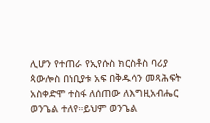ሊሆን የተጠራ የኢየሱስ ክርስቶስ ባሪያ ጳውሎስ በነቢያቱ አፍ በቅዱሳን መጻሕፍት አስቀድሞ ተስፋ ለሰጠው ለእግዚአብሔር ወንጌል ተለየ።ይህም ወንጌል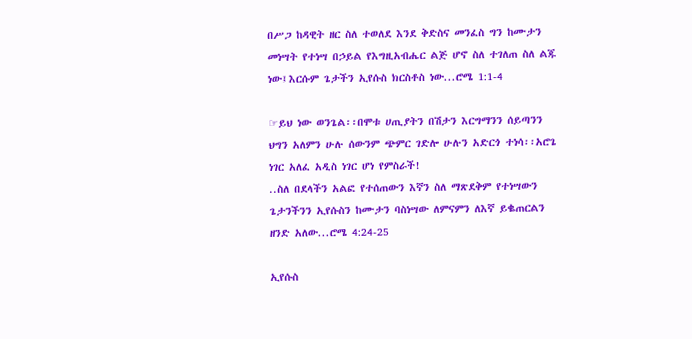በሥጋ ከዳዊት ዘር ስለ ተወለደ እንደ ቅድስና መንፈስ ግን ከሙታን መነሣት የተነሣ በኃይል የእግዚአብሔር ልጅ ሆኖ ስለ ተገለጠ ስለ ልጁ ነው፤እርሱም ጌታችን ኢየሱስ ክርስቶስ ነው...ሮሜ 1:1-4

☞ይህ ነው ወንጌል፡፡በሞቱ ሀጢያትን በሽታን እርግማንን ሰይጣንን ህግን አለምን ሁሉ ሰውንም ጭምር ገድሎ ሁሉን አድርጎ ተነሳ፡፡አሮጌ ነገር አለፈ አዲስ ነገር ሆነ የምስራች!
..ስለ በደላችን አልፎ የተሰጠውን እኛን ስለ ማጽደቅም የተነሣውን ጌታንችንን ኢየሱስን ከሙታን ባስነሣው ለምናምን ለእኛ ይቈጠርልን ዘንድ አለው...ሮሜ 4:24-25

ኢየሱስ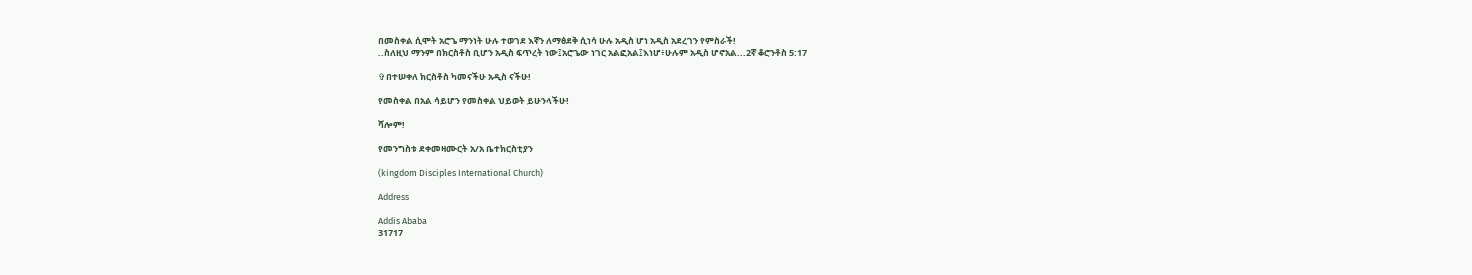በመስቀል ሲሞት አሮጌ ማንነት ሁሉ ተወገደ እኛን ለማፅደቅ ሲነሳ ሁሉ አዲስ ሆነ አዲስ አደረገን የምስራች!
..ስለዚህ ማንም በክርስቶስ ቢሆን አዲስ ፍጥረት ነው፤አሮጌው ነገር አልፎአል፤እነሆ፥ሁሉም አዲስ ሆኖአል...2ኛ ቆሮንቶስ 5:17

✞በተሠቀለ ክርስቶስ ካመናችሁ አዲስ ናችሁ!

የመስቀል በአል ሳይሆን የመስቀል ህይወት ይሁንላችሁ!

ሻሎም!

የመንግስቱ ደቀመዛሙርት አ/አ ቤተክርስቲያን

(kingdom Disciples International Church)

Address

Addis Ababa
31717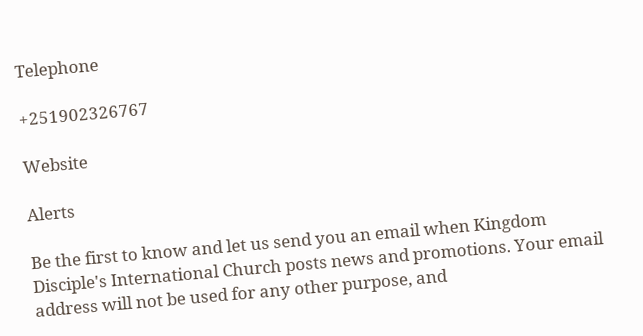Telephone

+251902326767

Website

Alerts

Be the first to know and let us send you an email when Kingdom Disciple's International Church posts news and promotions. Your email address will not be used for any other purpose, and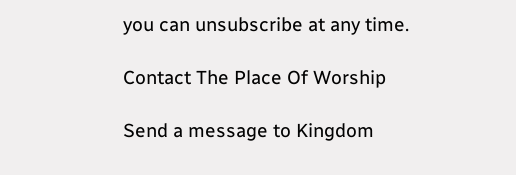you can unsubscribe at any time.

Contact The Place Of Worship

Send a message to Kingdom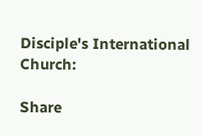Disciple's International Church:

Share